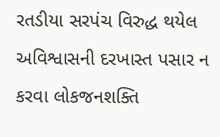રતડીયા સરપંચ વિરુદ્ધ થયેલ અવિશ્વાસની દરખાસ્ત પસાર ન કરવા લોકજનશક્તિ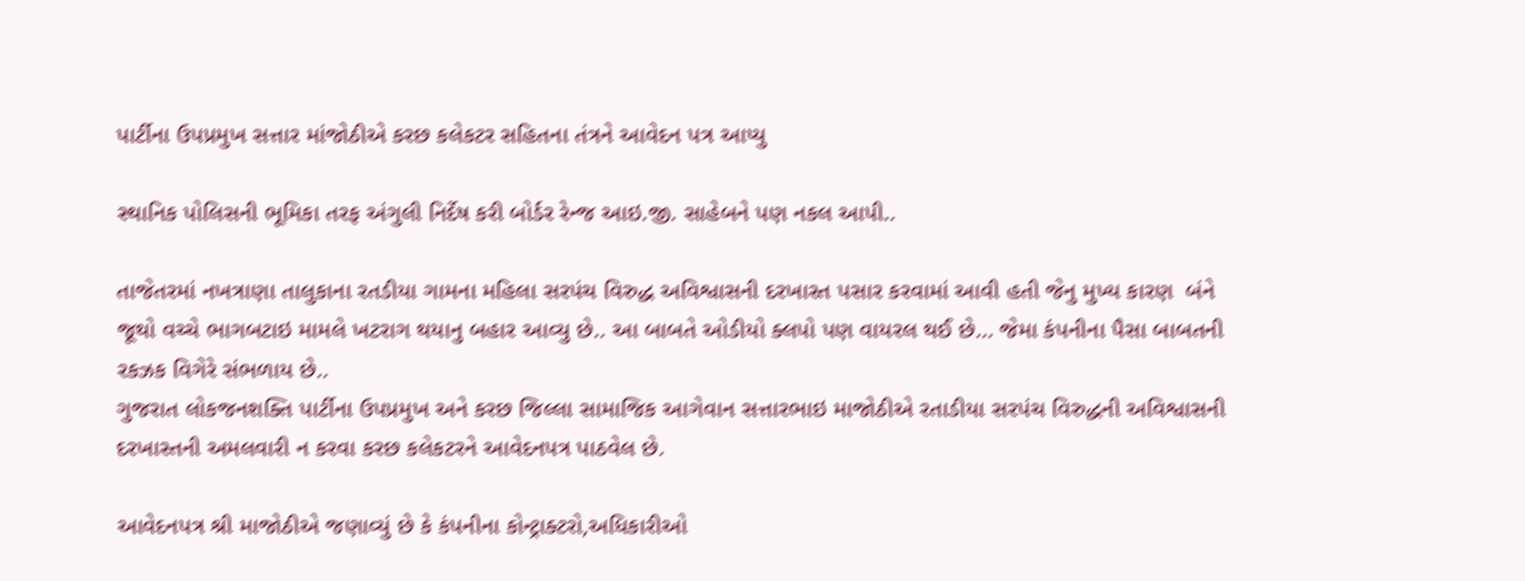પાર્ટીના ઉપપ્રમુખ સત્તાર માંજોઠીએ કરછ કલેકટર સહિતના તંત્રને આવેદન પત્ર આપ્યુ

સ્થાનિક પોલિસની ભૂમિકા તરફ અંગુલી નિર્દેષ કરી બોર્ડર રેન્જ આઇ.જી. સાહેબને પણ નકલ આપી..

તાજેતરમાં નખત્રાણા તાલુકાના રતડીયા ગામના મહિલા સરપંચ વિરુદ્ધ અવિશ્વાસની દરખાસ્ત પસાર કરવામાં આવી હતી જેનુ મુખ્ય કારણ  બંને જૂથો વચ્ચે ભાગબટાઇ મામલે ખટરાગ થયાનુ બહાર આવ્યુ છે.. આ બાબતે ઓડીયો ક્લપો પણ વાયરલ થઈ છે... જેમા કંપનીના પૈસા બાબતની રકઝક વિગેરે સંભળાય છે..
ગુજરાત લોકજનશક્તિ પાર્ટીના ઉપપ્રમુખ અને કરછ જિલ્લા સામાજિક આગેવાન સત્તારભાઇ માજોઠીએ રતાડીયા સરપંચ વિરુદ્ધની અવિશ્વાસની દરખાસ્તની અમલવારી ન કરવા કરછ કલેકટરને આવેદનપત્ર પાઠવેલ છે.

આવેદનપત્ર શ્રી માજોઠીએ જણાવ્યું છે કે કંપનીના કોન્ટ્રાક્ટરો,અધિકારીઓ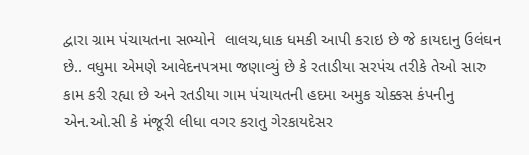દ્વારા ગ્રામ પંચાયતના સભ્યોને  લાલચ,ધાક ધમકી આપી કરાઇ છે જે કાયદાનુ ઉલંઘન છે.. વધુમા એમણે આવેદનપત્રમા જણાવ્યું છે કે રતાડીયા સરપંચ તરીકે તેઓ સારુ કામ કરી રહ્યા છે અને રતડીયા ગામ પંચાયતની હદમા અમુક ચોક્કસ કંપનીનુ  એન.ઓ.સી કે મંજૂરી લીધા વગર કરાતુ ગેરકાયદેસર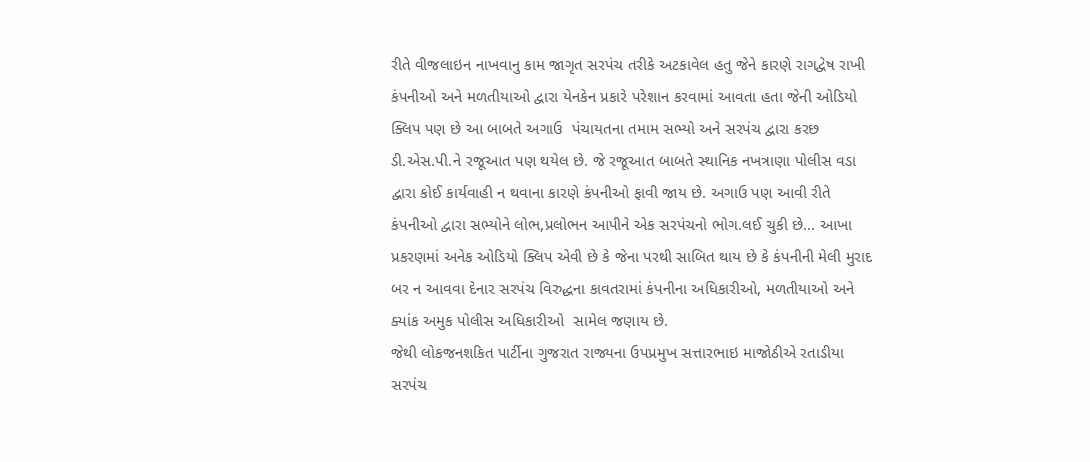રીતે વીજલાઇન નાખવાનુ કામ જાગૃત સરપંચ તરીકે અટકાવેલ હતુ જેને કારણે રાગદ્વેષ રાખી કંપનીઓ અને મળતીયાઓ દ્વારા યેનકેન પ્રકારે પરેશાન કરવામાં આવતા હતા જેની ઓડિયો ક્લિપ પણ છે આ બાબતે અગાઉ  પંચાયતના તમામ સભ્યો અને સરપંચ દ્વારા કરછ ડી.એસ.પી.ને રજૂઆત પણ થયેલ છે. જે રજૂઆત બાબતે સ્થાનિક નખત્રાણા પોલીસ વડા દ્વારા કોઈ કાર્યવાહી ન થવાના કારણે કંપનીઓ ફાવી જાય છે. અગાઉ પણ આવી રીતે કંપનીઓ દ્વારા સભ્યોને લોભ,પ્રલોભન આપીને એક સરપંચનો ભોગ.લઈ ચુકી છે... આખા પ્રકરણમાં અનેક ઓડિયો ક્લિપ એવી છે કે જેના પરથી સાબિત થાય છે કે કંપનીની મેલી મુરાદ બર ન આવવા દેનાર સરપંચ વિરુદ્ધના કાવતરામાં કંપનીના અધિકારીઓ, મળતીયાઓ અને ક્યાંક અમુક પોલીસ અધિકારીઓ  સામેલ જણાય છે.
જેથી લોકજનશકિત પાર્ટીના ગુજરાત રાજ્યના ઉપપ્રમુખ સત્તારભાઇ માજોઠીએ રતાડીયા સરપંચ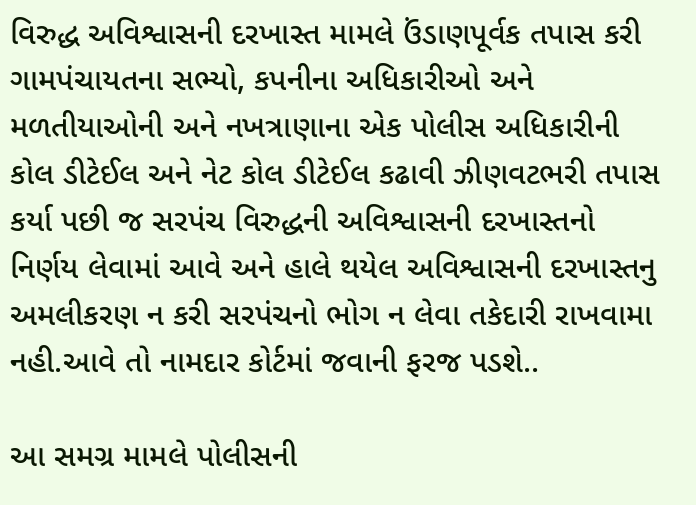વિરુદ્ધ અવિશ્વાસની દરખાસ્ત મામલે ઉંડાણપૂર્વક તપાસ કરી ગામપંચાયતના સભ્યો, કપનીના અધિકારીઓ અને મળતીયાઓની અને નખત્રાણાના એક પોલીસ અધિકારીની કોલ ડીટેઈલ અને નેટ કોલ ડીટેઈલ કઢાવી ઝીણવટભરી તપાસ કર્યા પછી જ સરપંચ વિરુદ્ધની અવિશ્વાસની દરખાસ્તનો નિર્ણય લેવામાં આવે અને હાલે થયેલ અવિશ્વાસની દરખાસ્તનુ અમલીકરણ ન કરી સરપંચનો ભોગ ન લેવા તકેદારી રાખવામા નહી.આવે તો નામદાર કોર્ટમાં જવાની ફરજ પડશે..

આ સમગ્ર મામલે પોલીસની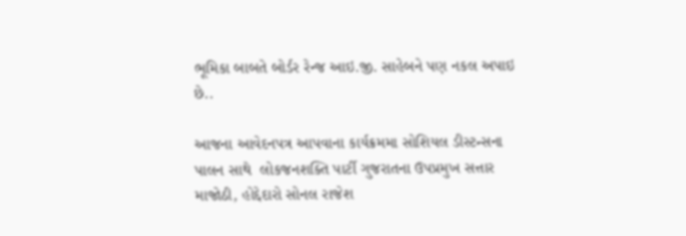ભૂમિકા બાબતે બોર્ડર રેન્જ આઇ.જી. સાહેબને પણ નકલ અપાઇ છે..

આજના આવેદનપત્ર આપવાના કાર્યક્રમમા સોશિયલ ડીસ્ટન્સના પાલન સાથે  લોકજનશક્તિ પાર્ટી ગુજરાતના ઉપપ્રમુખ સત્તાર માજોઠી, હોદ્દેદારો સોનલ રાજેશ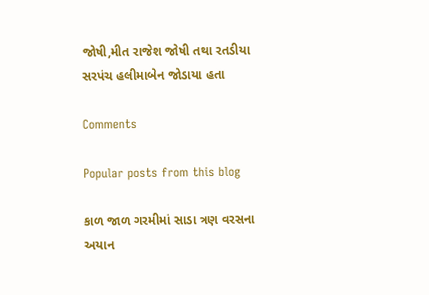જોષી,મીત રાજેશ જોષી તથા રતડીયા સરપંચ હલીમાબેન જોડાયા હતા

Comments

Popular posts from this blog

કાળ જાળ ગરમીમાં સાડા ત્રણ વરસના અયાન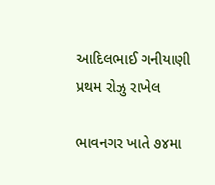આદિલભાઈ ગનીયાણી પ્રથમ રોઝુ રાખેલ

ભાવનગર ખાતે ૭૪મા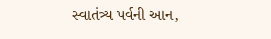સ્વાતંત્ર્ય પર્વની આન,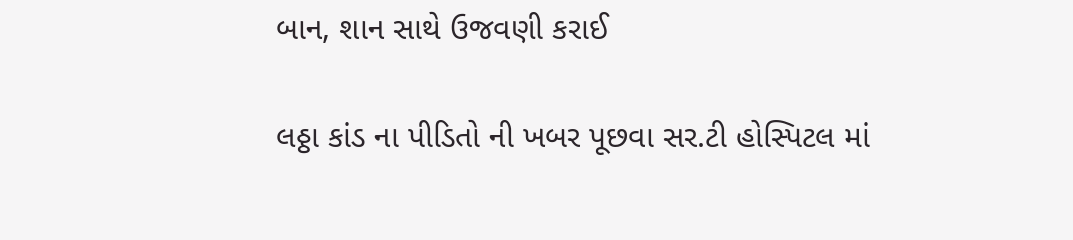બાન, શાન સાથે ઉજવણી કરાઈ

લઠ્ઠા કાંડ ના પીડિતો ની ખબર પૂછવા સર.ટી હોસ્પિટલ માં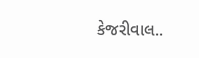કેજરીવાલ..